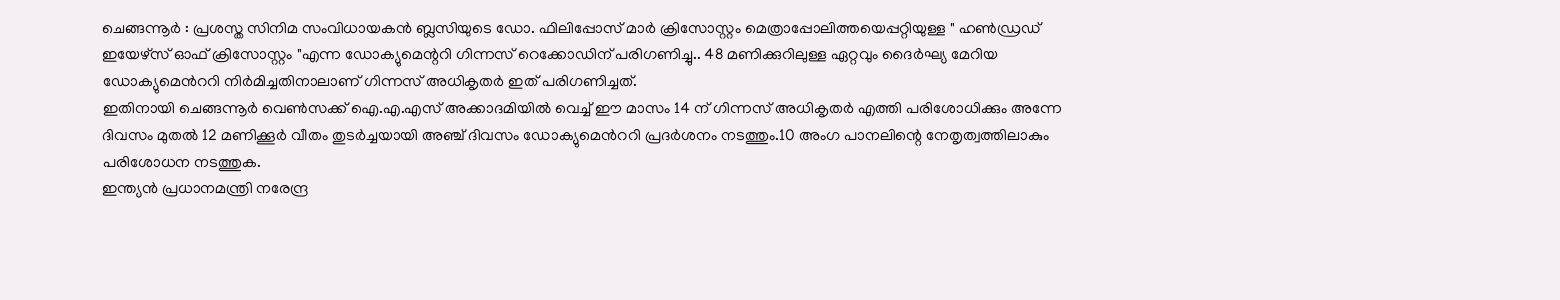ചെങ്ങന്നൂർ : പ്രശസ്ത സിനിമ സംവിധായകൻ ബ്ലസിയുടെ ഡോ. ഫിലിപ്പോസ് മാർ ക്രിസോസ്റ്റം മെത്രാപ്പോലിത്തയെപ്പറ്റിയുള്ള " ഹൺഡ്രഡ് ഇയേഴ്സ് ഓഫ് ക്രിസോസ്റ്റം "എന്ന ഡോക്യുമെന്ററി ഗിന്നസ് റെക്കോഡിന് പരിഗണിച്ചു.. 48 മണിക്കുറിലുള്ള ഏറ്റവും ദൈർഘ്യ മേറിയ ഡോക്യുമെൻററി നിർമിച്ചതിനാലാണ് ഗിന്നസ് അധികൃതർ ഇത് പരിഗണിച്ചത്.
ഇതിനായി ചെങ്ങന്നൂർ വെൺസക്ക് ഐ.എ.എസ് അക്കാദമിയിൽ വെച്ച് ഈ മാസം 14 ന് ഗിന്നസ് അധികൃതർ എത്തി പരിശോധിക്കും അന്നേ ദിവസം മുതൽ 12 മണിക്കൂർ വീതം തുടർച്ചയായി അഞ്ച് ദിവസം ഡോക്യുമെൻററി പ്രദർശനം നടത്തും.10 അംഗ പാനലിന്റെ നേതൃത്വത്തിലാകും പരിശോധന നടത്തുക.
ഇന്ത്യൻ പ്രധാനമന്ത്രി നരേന്ദ്ര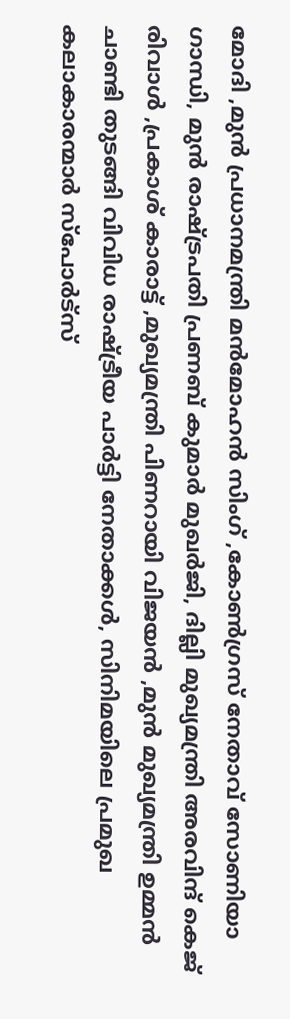മോദി ,മുൻ പ്രധാനമന്ത്രി മൻമോഹൻ സിംഗ് ,കോൺഗ്രസ് നേതാവ് സോണിയാ ഗാന്ധി, മുൻ രാഷ്ട്രപതി പ്രണബ് കുമാർ മുഖർജി, ദില്ലി മുഖ്യമന്ത്രി അരവിന്ദ് കെജ് രിവാൾ ,പ്രകാശ് കാരാട്ട് ,മുഖ്യമന്ത്രി പിണറായി വിജയൻ ,മുൻ മുഖ്യമന്ത്രി ഉമ്മൻ ചാണ്ടി തുടങ്ങി വിവിധ രാഷ്ട്രീയ പാർട്ടി നേതാക്കൾ, സിനിമയിലെ പ്രമുഖ കലാകാരന്മാർ സ്പോർട്സ്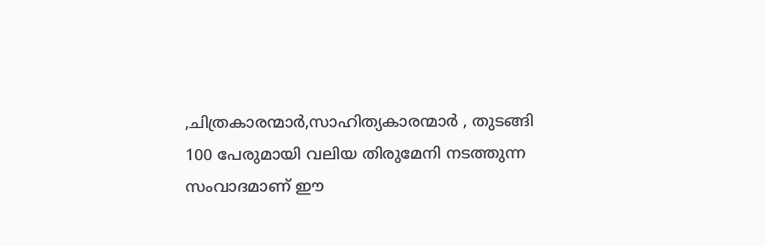,ചിത്രകാരന്മാർ,സാഹിത്യകാരന്മാർ , തുടങ്ങി 100 പേരുമായി വലിയ തിരുമേനി നടത്തുന്ന സംവാദമാണ് ഈ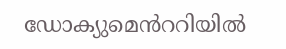ഡോക്യുമെൻററിയിൽ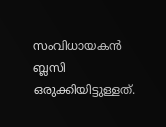സംവിധായകൻ ബ്ലസി ഒരുക്കിയിട്ടുള്ളത്.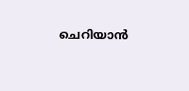ചെറിയാൻ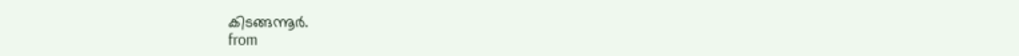കിടങ്ങന്നൂർ.
from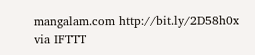mangalam.com http://bit.ly/2D58h0x
via IFTTT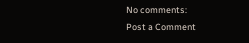No comments:
Post a Comment